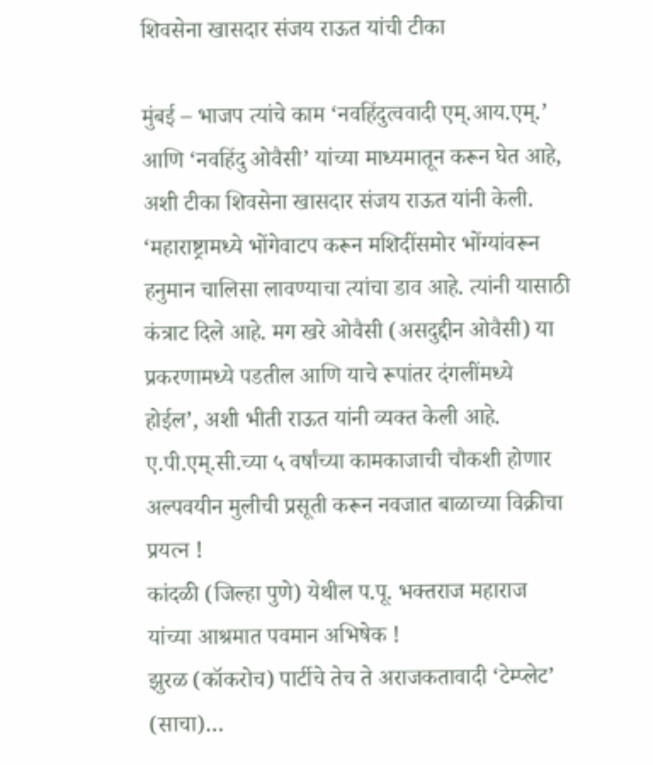शिवसेना खासदार संजय राऊत यांची टीका

मुंबई – भाजप त्यांचे काम ‘नवहिंदुत्ववादी एम्.आय.एम्.’ आणि ‘नवहिंदु ओवैसी’ यांच्या माध्यमातून करून घेत आहे, अशी टीका शिवसेना खासदार संजय राऊत यांनी केली. ‘महाराष्ट्रामध्ये भोंगेवाटप करून मशिदींसमोर भोंग्यांवरून हनुमान चालिसा लावण्याचा त्यांचा डाव आहे. त्यांनी यासाठी कंत्राट दिले आहे. मग खरे ओवैसी (असदुद्दीन ओवैसी) या प्रकरणामध्ये पडतील आणि याचे रूपांतर दंगलींमध्ये होईल’, अशी भीती राऊत यांनी व्यक्त केली आहे.
ए.पी.एम्.सी.च्या ५ वर्षांच्या कामकाजाची चौकशी होणार
अल्पवयीन मुलीची प्रसूती करून नवजात बाळाच्या विक्रीचा प्रयत्न !
कांदळी (जिल्हा पुणे) येथील प.पू. भक्तराज महाराज यांच्या आश्रमात पवमान अभिषेक !
झुरळ (कॉकरोच) पार्टीचे तेच ते अराजकतावादी ‘टेम्प्लेट’ (साचा)…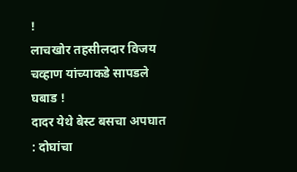!
लाचखोर तहसीलदार विजय चव्हाण यांच्याकडे सापडले घबाड !
दादर येथे बेस्ट बसचा अपघात : दोघांचा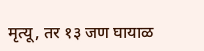मृत्यू, तर १३ जण घायाळ